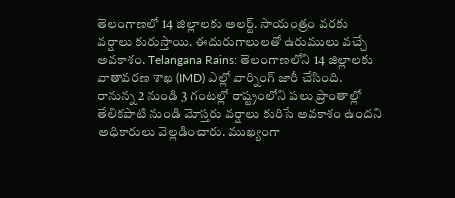తెలంగాణలో 14 జిల్లాలకు అలర్ట్. సాయంత్రం వరకు వర్షాలు కురుస్తాయి. ఈదురుగాలులతో ఉరుములు వచ్చే అవకాశం. Telangana Rains: తెలంగాణలోని 14 జిల్లాలకు వాతావరణ శాఖ (IMD) ఎల్లో వార్నింగ్ జారీ చేసింది.
రానున్న 2 నుండి 3 గంటల్లో రాష్ట్రంలోని పలు ప్రాంతాల్లో తేలికపాటి నుండి మోస్తరు వర్షాలు కురిసే అవకాశం ఉందని అధికారులు వెల్లడించారు. ముఖ్యంగా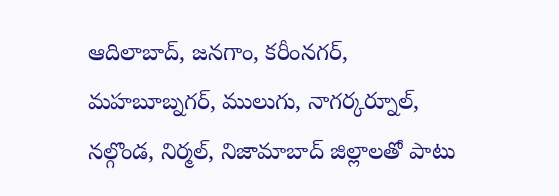ఆదిలాబాద్, జనగాం, కరీంనగర్, మహబూబ్నగర్, ములుగు, నాగర్కర్నూల్, నల్గొండ, నిర్మల్, నిజామాబాద్ జిల్లాలతో పాటు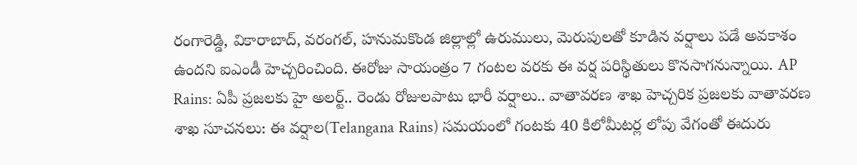రంగారెడ్డి, వికారాబాద్, వరంగల్, హనుమకొండ జిల్లాల్లో ఉరుములు, మెరుపులతో కూడిన వర్షాలు పడే అవకాశం ఉందని ఐఎండీ హెచ్చరించింది. ఈరోజు సాయంత్రం 7 గంటల వరకు ఈ వర్ష పరిస్థితులు కొనసాగనున్నాయి. AP Rains: ఏపీ ప్రజలకు హై అలర్ట్.. రెండు రోజులపాటు భారీ వర్షాలు.. వాతావరణ శాఖ హెచ్చరిక ప్రజలకు వాతావరణ శాఖ సూచనలు: ఈ వర్షాల(Telangana Rains) సమయంలో గంటకు 40 కిలోమీటర్ల లోపు వేగంతో ఈదురు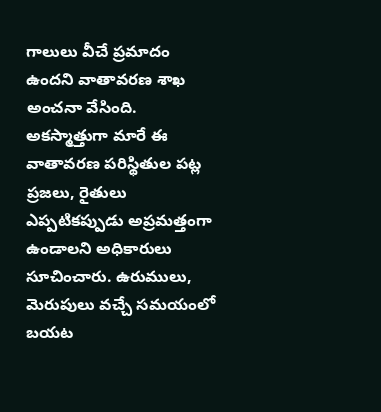గాలులు వీచే ప్రమాదం ఉందని వాతావరణ శాఖ అంచనా వేసింది. అకస్మాత్తుగా మారే ఈ వాతావరణ పరిస్థితుల పట్ల ప్రజలు, రైతులు ఎప్పటికప్పుడు అప్రమత్తంగా ఉండాలని అధికారులు సూచించారు. ఉరుములు, మెరుపులు వచ్చే సమయంలో బయట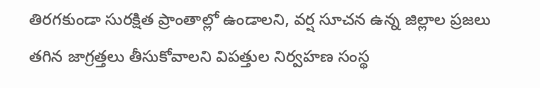తిరగకుండా సురక్షిత ప్రాంతాల్లో ఉండాలని, వర్ష సూచన ఉన్న జిల్లాల ప్రజలు తగిన జాగ్రత్తలు తీసుకోవాలని విపత్తుల నిర్వహణ సంస్థ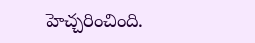హెచ్చరించింది.